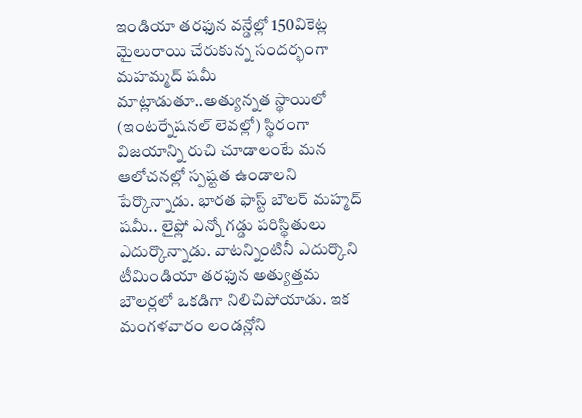ఇండియా తరఫున వన్డేల్లో 150వికెట్ల మైలురాయి చేరుకున్న సందర్భంగా మహమ్మద్ షమీ మాట్లాడుతూ..అత్యున్నత స్థాయిలో (ఇంటర్నేషనల్ లెవల్లో) స్థిరంగా విజయాన్ని రుచి చూడాలంటే మన ఆలోచనల్లో స్పష్టత ఉండాలని పేర్కొన్నాడు. భారత ఫాస్ట్ బౌలర్ మహ్మద్ షమీ.. లైఫ్లో ఎన్నో గడ్డు పరిస్థితులు ఎదుర్కొన్నాడు. వాటన్నింటినీ ఎదుర్కొని టీమిండియా తరఫున అత్యుత్తమ బౌలర్లలో ఒకడిగా నిలిచిపోయాడు. ఇక మంగళవారం లండన్లోని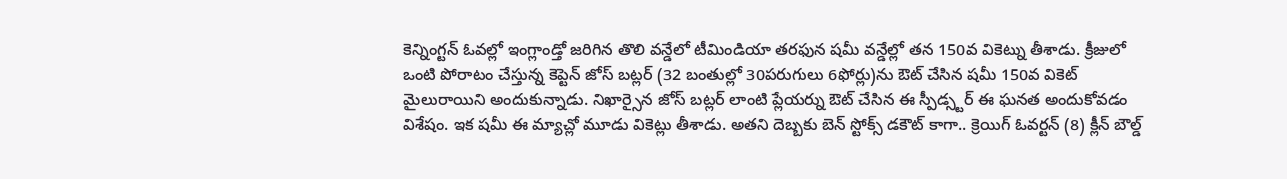కెన్నింగ్టన్ ఓవల్లో ఇంగ్లాండ్తో జరిగిన తొలి వన్డేలో టీమిండియా తరఫున షమీ వన్డేల్లో తన 150వ వికెట్ను తీశాడు. క్రీజులో ఒంటి పోరాటం చేస్తున్న కెప్టెన్ జోస్ బట్లర్ (32 బంతుల్లో 30పరుగులు 6ఫోర్లు)ను ఔట్ చేసిన షమీ 150వ వికెట్ మైలురాయిని అందుకున్నాడు. నిఖార్సైన జోస్ బట్లర్ లాంటి ప్లేయర్ను ఔట్ చేసిన ఈ స్పీడ్స్టర్ ఈ ఘనత అందుకోవడం విశేషం. ఇక షమీ ఈ మ్యాచ్లో మూడు వికెట్లు తీశాడు. అతని దెబ్బకు బెన్ స్టోక్స్ డకౌట్ కాగా.. క్రెయిగ్ ఓవర్టన్ (8) క్లీన్ బౌల్డ్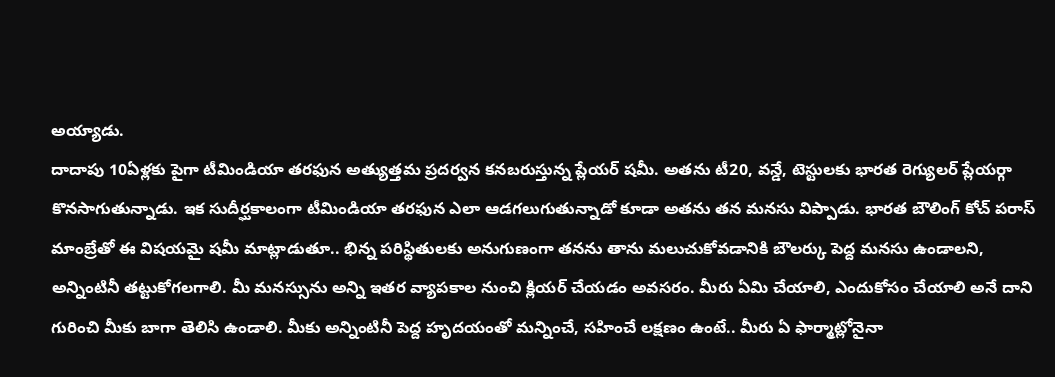అయ్యాడు.
దాదాపు 10ఏళ్లకు పైగా టీమిండియా తరఫున అత్యుత్తమ ప్రదర్వన కనబరుస్తున్న ప్లేయర్ షమీ. అతను టీ20, వన్డే, టెస్టులకు భారత రెగ్యులర్ ప్లేయర్గా కొనసాగుతున్నాడు. ఇక సుదీర్ఘకాలంగా టీమిండియా తరఫున ఎలా ఆడగలుగుతున్నాడో కూడా అతను తన మనసు విప్పాడు. భారత బౌలింగ్ కోచ్ పరాస్ మాంబ్రేతో ఈ విషయమై షమీ మాట్లాడుతూ.. భిన్న పరిస్థితులకు అనుగుణంగా తనను తాను మలుచుకోవడానికి బౌలర్కు పెద్ద మనసు ఉండాలని, అన్నింటినీ తట్టుకోగలగాలి. మీ మనస్సును అన్ని ఇతర వ్యాపకాల నుంచి క్లియర్ చేయడం అవసరం. మీరు ఏమి చేయాలి, ఎందుకోసం చేయాలి అనే దాని గురించి మీకు బాగా తెలిసి ఉండాలి. మీకు అన్నింటినీ పెద్ద హృదయంతో మన్నించే, సహించే లక్షణం ఉంటే.. మీరు ఏ ఫార్మాట్లోనైనా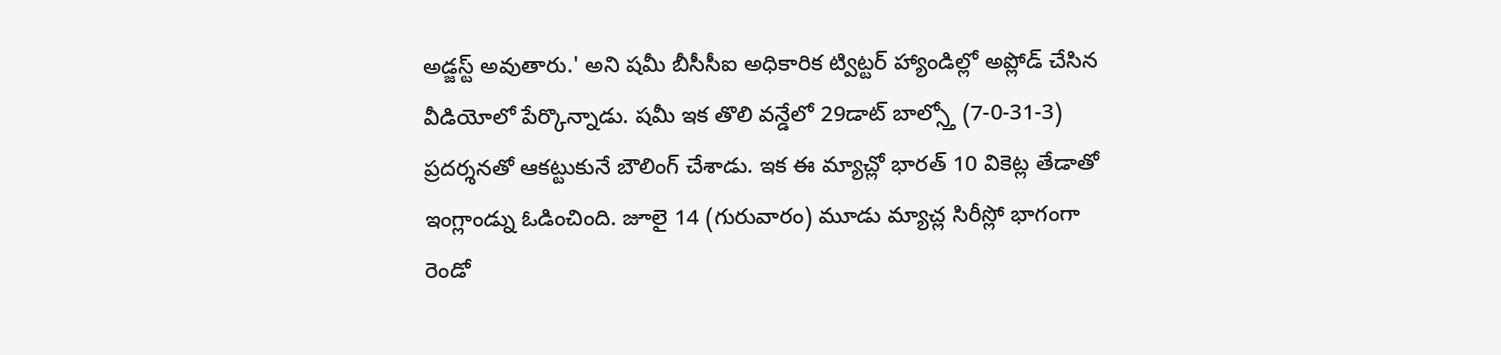అడ్జస్ట్ అవుతారు.' అని షమీ బీసీసీఐ అధికారిక ట్విట్టర్ హ్యాండిల్లో అప్లోడ్ చేసిన వీడియోలో పేర్కొన్నాడు. షమీ ఇక తొలి వన్డేలో 29డాట్ బాల్స్తో (7-0-31-3) ప్రదర్శనతో ఆకట్టుకునే బౌలింగ్ చేశాడు. ఇక ఈ మ్యాచ్లో భారత్ 10 వికెట్ల తేడాతో ఇంగ్లాండ్ను ఓడించింది. జూలై 14 (గురువారం) మూడు మ్యాచ్ల సిరీస్లో భాగంగా రెండో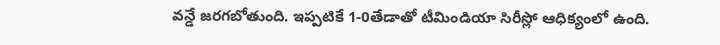వన్డే జరగబోతుంది. ఇప్పటికే 1-0తేడాతో టీమిండియా సిరీస్లో ఆధిక్యంలో ఉంది.